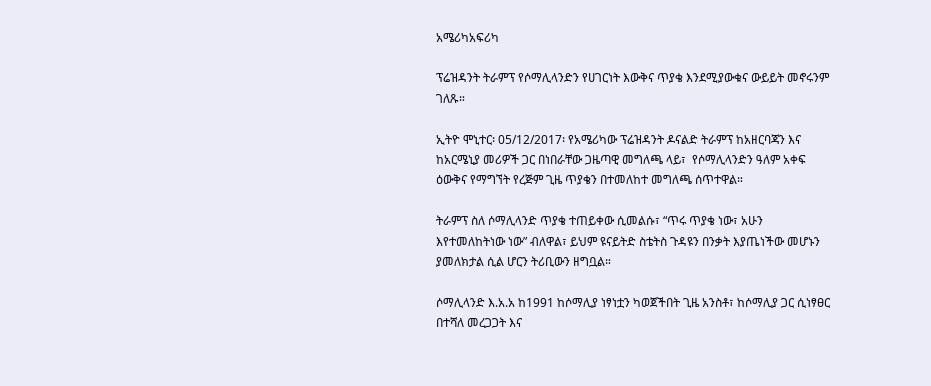አሜሪካአፍሪካ

ፕሬዝዳንት ትራምፕ የሶማሊላንድን የሀገርነት እውቅና ጥያቄ እንደሚያውቁና ውይይት መኖሩንም  ገለጹ።

ኢትዮ ሞኒተር፡ 05/12/2017፡ የአሜሪካው ፕሬዝዳንት ዶናልድ ትራምፕ ከአዘርባጃን እና ከአርሜኒያ መሪዎች ጋር በነበራቸው ጋዜጣዊ መግለጫ ላይ፣  የሶማሊላንድን ዓለም አቀፍ ዕውቅና የማግኘት የረጅም ጊዜ ጥያቄን በተመለከተ መግለጫ ሰጥተዋል።

ትራምፕ ስለ ሶማሊላንድ ጥያቄ ተጠይቀው ሲመልሱ፣ “ጥሩ ጥያቄ ነው፣ አሁን እየተመለከትነው ነው” ብለዋል፣ ይህም ዩናይትድ ስቴትስ ጉዳዩን በንቃት እያጤነችው መሆኑን ያመለክታል ሲል ሆርን ትሪቢውን ዘግቧል።

ሶማሊላንድ እ.አ.አ ከ1991 ከሶማሊያ ነፃነቷን ካወጀችበት ጊዜ አንስቶ፣ ከሶማሊያ ጋር ሲነፃፀር በተሻለ መረጋጋት እና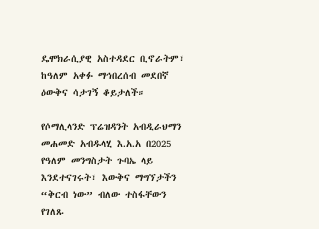ዴሞክራሲያዊ አስተዳደር ቢኖራትም፣ ከዓለም አቀፉ ማኅበረሰብ መደበኛ ዕውቅና ሳታገኝ ቆይታለች።

የሶማሊላንድ ፕሬዝዳንት አብዲራህማን መሐመድ አብዱላሂ እ.አ.አ በ2025 የዓለም መንግስታት ጉባኤ ላይ እንደተናገሩት፣ እውቅና ማግኘታችን “ቅርብ ነው” ብለው ተስፋቸውን የገለጹ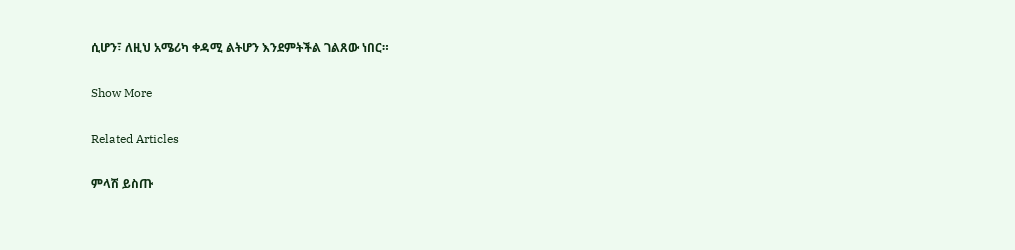ሲሆን፣ ለዚህ አሜሪካ ቀዳሚ ልትሆን እንደምትችል ገልጸው ነበር።

Show More

Related Articles

ምላሽ ይስጡ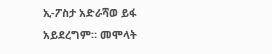ኢ-ፖስታ አድራሻወ ይፋ አይደረግም። መሞላት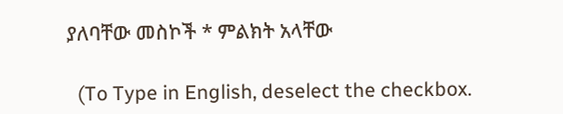ያለባቸው መስኮች * ምልክት አላቸው

  (To Type in English, deselect the checkbox.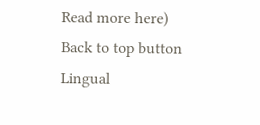Read more here)
Back to top button
Lingual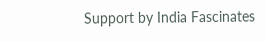Support by India Fascinates